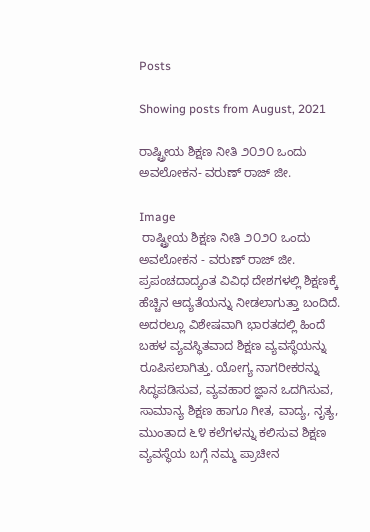Posts

Showing posts from August, 2021

ರಾಷ್ಟ್ರೀಯ ಶಿಕ್ಷಣ ನೀತಿ ೨೦೨೦ ಒಂದು ಅವಲೋಕನ- ವರುಣ್‌ ರಾಜ್‌ ಜೀ.

Image
 ರಾಷ್ಟ್ರೀಯ ಶಿಕ್ಷಣ ನೀತಿ ೨೦೨೦ ಒಂದು ಅವಲೋಕನ - ವರುಣ್‌ ರಾಜ್‌ ಜೀ. ಪ್ರಪಂಚದಾದ್ಯಂತ ವಿವಿಧ ದೇಶಗಳಲ್ಲಿ ಶಿಕ್ಷಣಕ್ಕೆ ಹೆಚ್ಚಿನ ಆದ್ಯತೆಯನ್ನು ನೀಡಲಾಗುತ್ತಾ ಬಂದಿದೆ. ಅದರಲ್ಲೂ ವಿಶೇಷವಾಗಿ ಭಾರತದಲ್ಲಿ ಹಿಂದೆ ಬಹಳ ವ್ಯವಸ್ಥಿತವಾದ ಶಿಕ್ಷಣ ವ್ಯವಸ್ಥೆಯನ್ನು ರೂಪಿಸಲಾಗಿತ್ತು. ಯೋಗ್ಯ ನಾಗರೀಕರನ್ನು ಸಿದ್ಧಪಡಿಸುವ, ವ್ಯವಹಾರ ಜ್ಞಾನ ಒದಗಿಸುವ, ಸಾಮಾನ್ಯ ಶಿಕ್ಷಣ ಹಾಗೂ ಗೀತ, ವಾದ್ಯ, ನೃತ್ಯ, ಮುಂತಾದ ೬೪ ಕಲೆಗಳನ್ನು ಕಲಿಸುವ ಶಿಕ್ಷಣ ವ್ಯವಸ್ಥೆಯ ಬಗ್ಗೆ ನಮ್ಮ ಪ್ರಾಚೀನ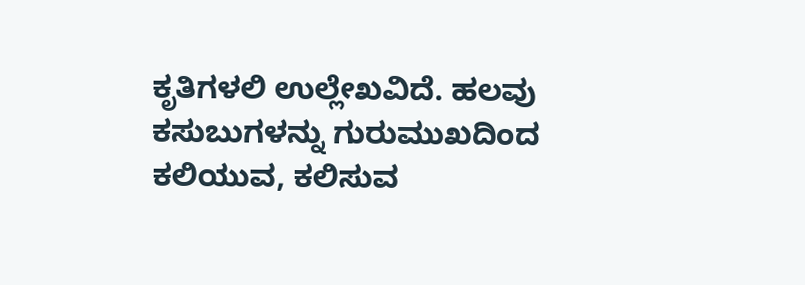ಕೃತಿಗಳಲಿ ಉಲ್ಲೇಖವಿದೆ. ಹಲವು ಕಸುಬುಗಳನ್ನು ಗುರುಮುಖದಿಂದ ಕಲಿಯುವ, ಕಲಿಸುವ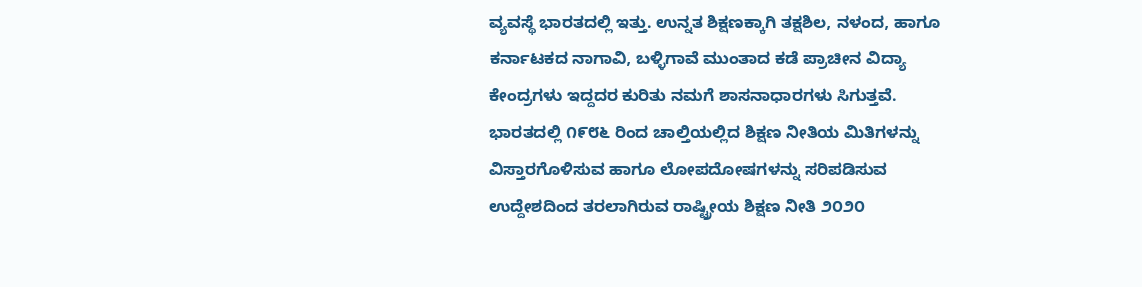ವ್ಯವಸ್ಥೆ ಭಾರತದಲ್ಲಿ ಇತ್ತು. ಉನ್ನತ ಶಿಕ್ಷಣಕ್ಕಾಗಿ ತಕ್ಷಶಿಲ, ನಳಂದ, ಹಾಗೂ ಕರ್ನಾಟಕದ ನಾಗಾವಿ, ಬಳ್ಳಿಗಾವೆ ಮುಂತಾದ ಕಡೆ ಪ್ರಾಚೀನ ವಿದ್ಯಾ ಕೇಂದ್ರಗಳು ಇದ್ದದರ ಕುರಿತು ನಮಗೆ ಶಾಸನಾಧಾರಗಳು ಸಿಗುತ್ತವೆ.  ಭಾರತದಲ್ಲಿ ೧೯೮೬ ರಿಂದ ಚಾಲ್ತಿಯಲ್ಲಿದ ಶಿಕ್ಷಣ ನೀತಿಯ ಮಿತಿಗಳನ್ನು ವಿಸ್ತಾರಗೊಳಿಸುವ ಹಾಗೂ ಲೋಪದೋಷಗಳನ್ನು ಸರಿಪಡಿಸುವ ಉದ್ದೇಶದಿಂದ ತರಲಾಗಿರುವ ರಾಷ್ಟ್ರೀಯ ಶಿಕ್ಷಣ ನೀತಿ ೨೦೨೦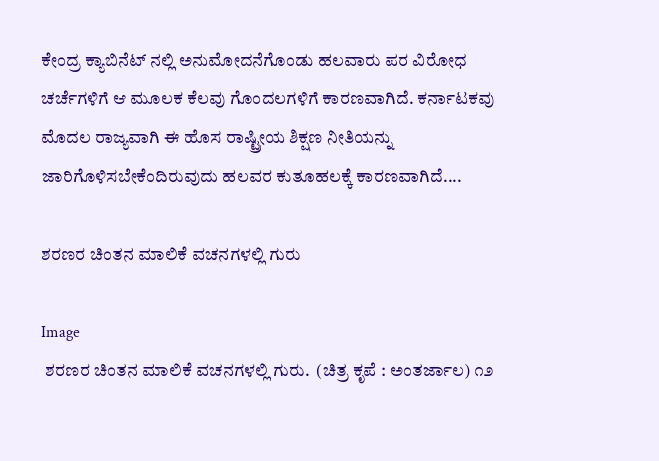ಕೇಂದ್ರ ಕ್ಯಾಬಿನೆಟ್‌ ನಲ್ಲಿ ಅನುಮೋದನೆಗೊಂಡು ಹಲವಾರು ಪರ ವಿರೋಧ ಚರ್ಚೆಗಳಿಗೆ ಆ ಮೂಲಕ ಕೆಲವು ಗೊಂದಲಗಳಿಗೆ ಕಾರಣವಾಗಿದೆ. ಕರ್ನಾಟಕವು ಮೊದಲ ರಾಜ್ಯವಾಗಿ ಈ ಹೊಸ ರಾಷ್ಟ್ರೀಯ ಶಿಕ್ಷಣ ನೀತಿಯನ್ನು ಜಾರಿಗೊಳಿಸಬೇಕೆಂದಿರುವುದು ಹಲವರ ಕುತೂಹಲಕ್ಕೆ ಕಾರಣವಾಗಿದೆ....

ಶರಣರ ಚಿಂತನ ಮಾಲಿಕೆ ವಚನಗಳಲ್ಲಿ ಗುರು

Image
 ಶರಣರ ಚಿಂತನ ಮಾಲಿಕೆ ವಚನಗಳಲ್ಲಿ ಗುರು.  (ಚಿತ್ರ ಕೃಪೆ : ಅಂತರ್ಜಾಲ) ೧೨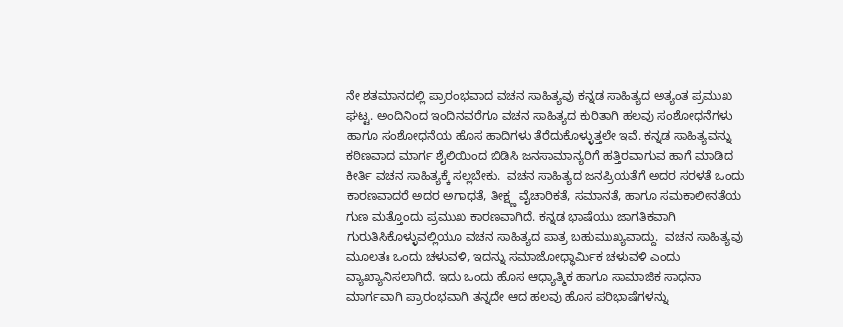ನೇ ಶತಮಾನದಲ್ಲಿ ಪ್ರಾರಂಭವಾದ ವಚನ ಸಾಹಿತ್ಯವು ಕನ್ನಡ ಸಾಹಿತ್ಯದ ಅತ್ಯಂತ ಪ್ರಮುಖ ಘಟ್ಟ. ಅಂದಿನಿಂದ ಇಂದಿನವರೆಗೂ ವಚನ ಸಾಹಿತ್ಯದ ಕುರಿತಾಗಿ ಹಲವು ಸಂಶೋಧನೆಗಳು ಹಾಗೂ ಸಂಶೋಧನೆಯ ಹೊಸ ಹಾದಿಗಳು ತೆರೆದುಕೊಳ್ಳುತ್ತಲೇ ಇವೆ. ಕನ್ನಡ ಸಾಹಿತ್ಯವನ್ನು ಕಠಿಣವಾದ ಮಾರ್ಗ ಶೈಲಿಯಿಂದ ಬಿಡಿಸಿ ಜನಸಾಮಾನ್ಯರಿಗೆ ಹತ್ತಿರವಾಗುವ ಹಾಗೆ ಮಾಡಿದ ಕೀರ್ತಿ ವಚನ ಸಾಹಿತ್ಯಕ್ಕೆ ಸಲ್ಲಬೇಕು.  ವಚನ ಸಾಹಿತ್ಯದ ಜನಪ್ರಿಯತೆಗೆ ಅದರ ಸರಳತೆ ಒಂದು ಕಾರಣವಾದರೆ ಅದರ ಅಗಾಧತೆ, ತೀಕ್ಷ್ಣ ವೈಚಾರಿಕತೆ, ಸಮಾನತೆ, ಹಾಗೂ ಸಮಕಾಲೀನತೆಯ ಗುಣ ಮತ್ತೊಂದು ಪ್ರಮುಖ ಕಾರಣವಾಗಿದೆ. ಕನ್ನಡ ಭಾಷೆಯು ಜಾಗತಿಕವಾಗಿ ಗುರುತಿಸಿಕೊಳ್ಳುವಲ್ಲಿಯೂ ವಚನ ಸಾಹಿತ್ಯದ ಪಾತ್ರ ಬಹುಮುಖ್ಯವಾದ್ದು.  ವಚನ ಸಾಹಿತ್ಯವು ಮೂಲತಃ ಒಂದು ಚಳುವಳಿ, ಇದನ್ನು ಸಮಾಜೋಧ್ಧಾರ್ಮಿಕ ಚಳುವಳಿ ಎಂದು ವ್ಯಾಖ್ಯಾನಿಸಲಾಗಿದೆ. ಇದು ಒಂದು ಹೊಸ ಆಧ್ಯಾತ್ಮಿಕ ಹಾಗೂ ಸಾಮಾಜಿಕ ಸಾಧನಾ ಮಾರ್ಗವಾಗಿ ಪ್ರಾರಂಭವಾಗಿ ತನ್ನದೇ ಆದ ಹಲವು ಹೊಸ ಪರಿಭಾಷೆಗಳನ್ನು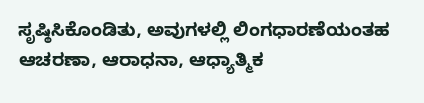ಸೃಷ್ಠಿಸಿಕೊಂಡಿತು, ಅವುಗಳಲ್ಲಿ ಲಿಂಗಧಾರಣೆಯಂತಹ ಆಚರಣಾ, ಆರಾಧನಾ, ಆಧ್ಯಾತ್ಮಿಕ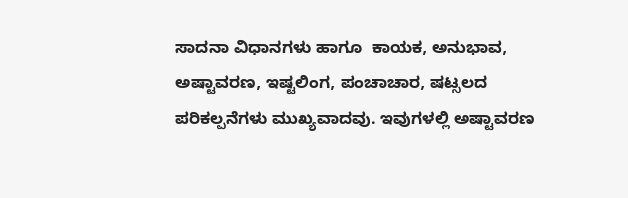ಸಾದನಾ ವಿಧಾನಗಳು ಹಾಗೂ  ಕಾಯಕ, ಅನುಭಾವ, ಅಷ್ಟಾವರಣ, ಇಷ್ಟಲಿಂಗ, ಪಂಚಾಚಾರ, ಷಟ್ಸಲದ ಪರಿಕಲ್ಪನೆಗಳು ಮುಖ್ಯವಾದವು. ಇವುಗಳಲ್ಲಿ ಅಷ್ಟಾವರಣ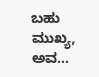ಬಹು ಮುಖ್ಯ, ಅವ...